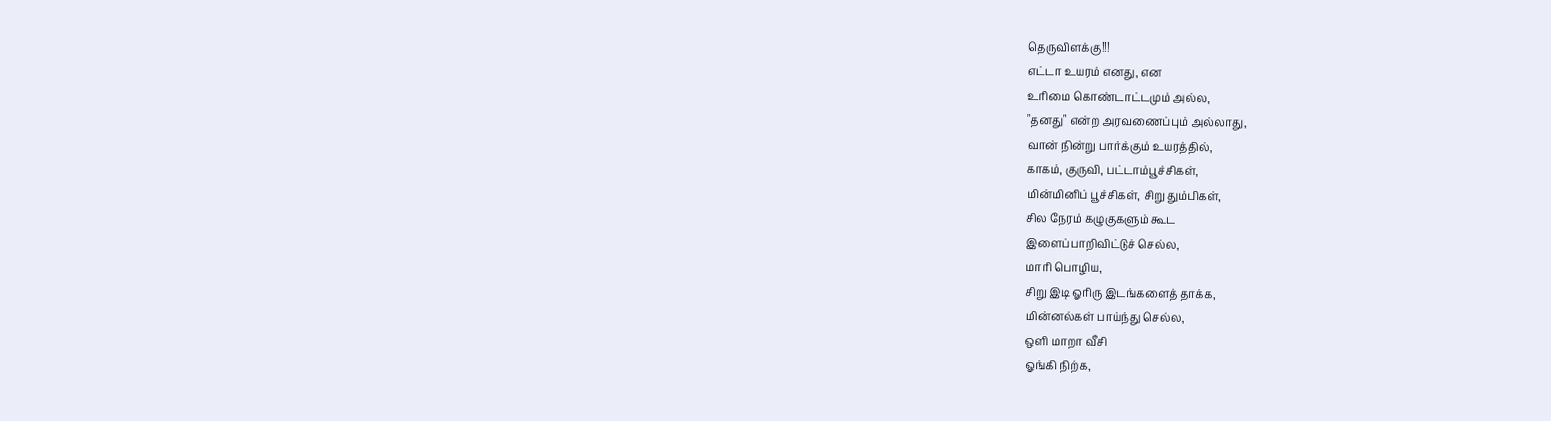தெருவிளக்கு!!!
எட்டா உயரம் எனது, என
உரிமை கொண்டாட்டமும் அல்ல,
"தனது" என்ற அரவணைப்பும் அல்லாது,
வான் நின்று பார்க்கும் உயரத்தில்,
காகம், குருவி, பட்டாம்பூச்சிகள்,
மின்மினிப் பூச்சிகள், சிறு தும்பிகள்,
சில நேரம் கழுகுகளும் கூட
இளைப்பாறிவிட்டுச் செல்ல,
மாரி பொழிய,
சிறு இடி ஓரிரு இடங்களைத் தாக்க,
மின்னல்கள் பாய்ந்து செல்ல,
ஒளி மாறா வீசி
ஓங்கி நிற்க,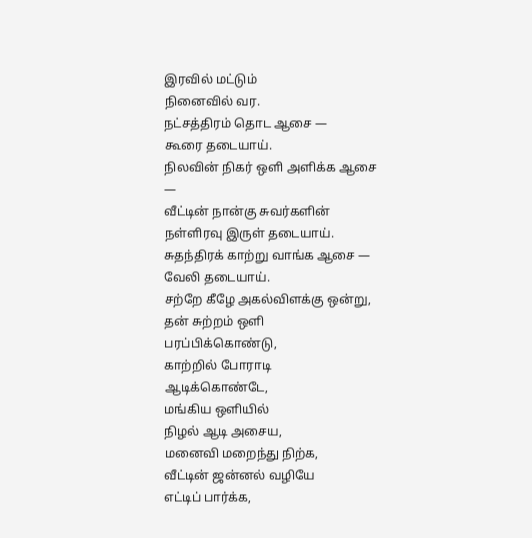இரவில் மட்டும்
நினைவில் வர.
நட்சத்திரம் தொட ஆசை —
கூரை தடையாய்.
நிலவின் நிகர் ஒளி அளிக்க ஆசை —
வீட்டின் நான்கு சுவர்களின்
நள்ளிரவு இருள் தடையாய்.
சுதந்திரக் காற்று வாங்க ஆசை —
வேலி தடையாய்.
சற்றே கீழே அகல்விளக்கு ஒன்று,
தன் சுற்றம் ஒளி பரப்பிக்கொண்டு,
காற்றில் போராடி ஆடிக்கொண்டே,
மங்கிய ஒளியில்
நிழல் ஆடி அசைய,
மனைவி மறைந்து நிற்க,
வீட்டின் ஜன்னல் வழியே
எட்டிப் பார்க்க,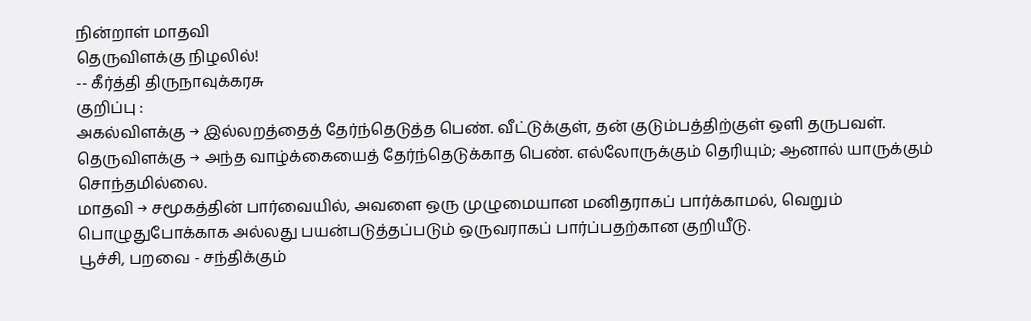நின்றாள் மாதவி
தெருவிளக்கு நிழலில்!
-- கீர்த்தி திருநாவுக்கரசு
குறிப்பு :
அகல்விளக்கு → இல்லறத்தைத் தேர்ந்தெடுத்த பெண். வீட்டுக்குள், தன் குடும்பத்திற்குள் ஒளி தருபவள்.
தெருவிளக்கு → அந்த வாழ்க்கையைத் தேர்ந்தெடுக்காத பெண். எல்லோருக்கும் தெரியும்; ஆனால் யாருக்கும் சொந்தமில்லை.
மாதவி → சமூகத்தின் பார்வையில், அவளை ஒரு முழுமையான மனிதராகப் பார்க்காமல், வெறும் பொழுதுபோக்காக அல்லது பயன்படுத்தப்படும் ஒருவராகப் பார்ப்பதற்கான குறியீடு.
பூச்சி, பறவை - சந்திக்கும்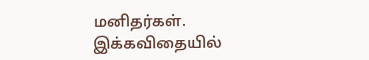மனிதர்கள்.
இக்கவிதையில்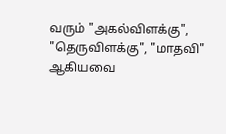வரும் "அகல்விளக்கு", "தெருவிளக்கு", "மாதவி" ஆகியவை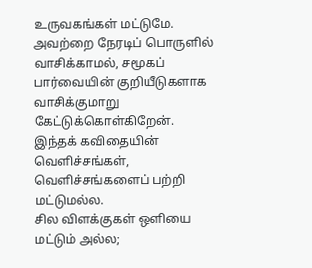உருவகங்கள் மட்டுமே. அவற்றை நேரடிப் பொருளில் வாசிக்காமல், சமூகப் பார்வையின் குறியீடுகளாக வாசிக்குமாறு கேட்டுக்கொள்கிறேன்.
இந்தக் கவிதையின் வெளிச்சங்கள், வெளிச்சங்களைப் பற்றி மட்டுமல்ல.
சில விளக்குகள் ஒளியை மட்டும் அல்ல;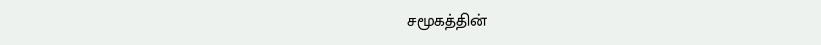சமூகத்தின்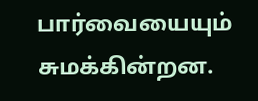பார்வையையும் சுமக்கின்றன.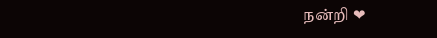நன்றி ❤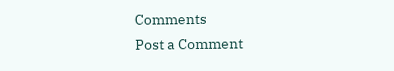Comments
Post a Comment